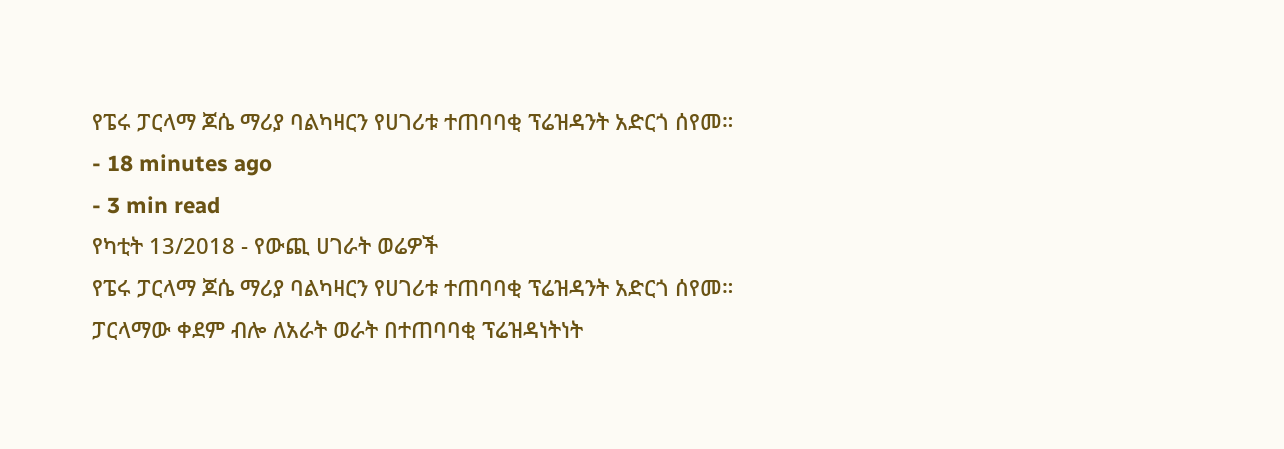የፔሩ ፓርላማ ጆሴ ማሪያ ባልካዛርን የሀገሪቱ ተጠባባቂ ፕሬዝዳንት አድርጎ ሰየመ።
- 18 minutes ago
- 3 min read
የካቲት 13/2018 - የውጪ ሀገራት ወሬዎች
የፔሩ ፓርላማ ጆሴ ማሪያ ባልካዛርን የሀገሪቱ ተጠባባቂ ፕሬዝዳንት አድርጎ ሰየመ።
ፓርላማው ቀደም ብሎ ለአራት ወራት በተጠባባቂ ፕሬዝዳነትነት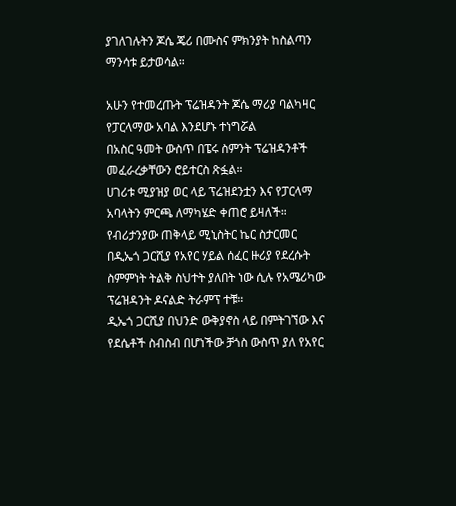ያገለገሉትን ጆሴ ጄሪ በሙስና ምክንያት ከስልጣን ማንሳቱ ይታወሳል።

አሁን የተመረጡት ፕሬዝዳንት ጆሴ ማሪያ ባልካዛር የፓርላማው አባል እንደሆኑ ተነግሯል
በአስር ዓመት ውስጥ በፔሩ ስምንት ፕሬዝዳንቶች መፈራረቃቸውን ሮይተርስ ጽፏል።
ሀገሪቱ ሚያዝያ ወር ላይ ፕሬዝደንቷን እና የፓርላማ አባላትን ምርጫ ለማካሄድ ቀጠሮ ይዛለች።
የብሪታንያው ጠቅላይ ሚኒስትር ኬር ስታርመር በዲኤጎ ጋርሺያ የአየር ሃይል ሰፈር ዙሪያ የደረሱት ስምምነት ትልቅ ስህተት ያለበት ነው ሲሉ የአሜሪካው ፕሬዝዳንት ዶናልድ ትራምፕ ተቹ።
ዲኤጎ ጋርሺያ በህንድ ውቅያኖስ ላይ በምትገኘው እና የደሴቶች ስብስብ በሆነችው ቻጎስ ውስጥ ያለ የአየር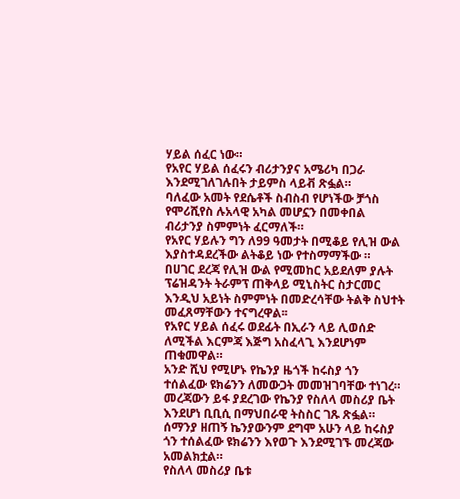ሃይል ሰፈር ነው።
የአየር ሃይል ሰፈሩን ብሪታንያና አሜሪካ በጋራ እንደሚገለገሉበት ታይምስ ላይቭ ጽፏል።
ባለፈው አመት የደሴቶች ስብስብ የሆነችው ቻጎስ የሞሪሺየስ ሉአላዊ አካል መሆኗን በመቀበል ብሪታንያ ስምምነት ፈርማለች።
የአየር ሃይሉን ግን ለ99 ዓመታት በሚቆይ የሊዝ ውል እያስተዳደረችው ልትቆይ ነው የተስማማችው ።
በሀገር ደረጃ የሊዝ ውል የሚመከር አይደለም ያሉት ፕሬዝዳንት ትራምፕ ጠቅላይ ሚኒስትር ስታርመር እንዲህ አይነት ስምምነት በመድረሳቸው ትልቅ ስህተት መፈጸማቸውን ተናግረዋል፡፡
የአየር ሃይል ሰፈሩ ወደፊት በኢራን ላይ ሊወሰድ ለሚችል እርምጃ እጅግ አስፈላጊ እንደሆነም ጠቁመዋል።
አንድ ሺህ የሚሆኑ የኬንያ ዜጎች ከሩስያ ጎን ተሰልፈው ዩክሬንን ለመውጋት መመዝገባቸው ተነገረ።
መረጃውን ይፋ ያደረገው የኬንያ የስለላ መስሪያ ቤት እንደሆነ ቢቢሲ በማህበራዊ ትስስር ገጹ ጽፏል።
ሰማንያ ዘጠኝ ኬንያውንም ደግሞ አሁን ላይ ከሩስያ ጎን ተሰልፈው ዩክሬንን እየወጉ እንደሚገኙ መረጃው አመልክቷል።
የስለላ መስሪያ ቤቱ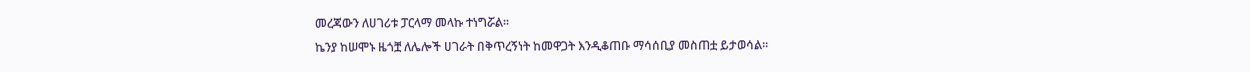መረጃውን ለሀገሪቱ ፓርላማ መላኩ ተነግሯል።
ኬንያ ከሠሞኑ ዜጎቿ ለሌሎች ሀገራት በቅጥረኝነት ከመዋጋት እንዲቆጠቡ ማሳሰቢያ መስጠቷ ይታወሳል።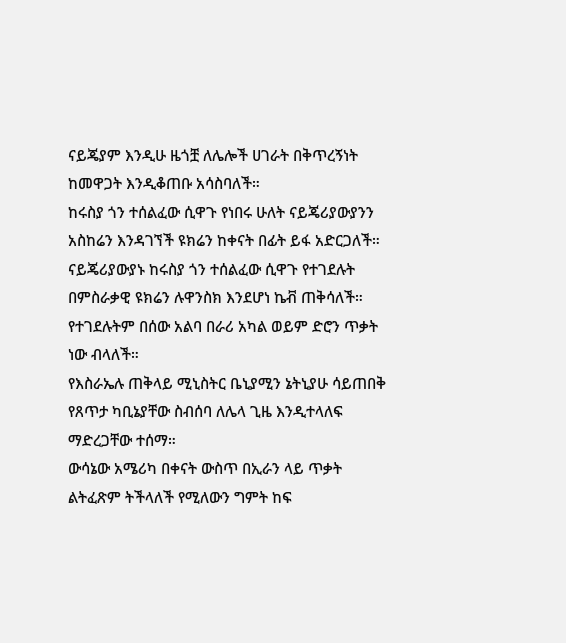ናይጄያም እንዲሁ ዜጎቿ ለሌሎች ሀገራት በቅጥረኝነት ከመዋጋት እንዲቆጠቡ አሳስባለች።
ከሩስያ ጎን ተሰልፈው ሲዋጉ የነበሩ ሁለት ናይጄሪያውያንን አስከሬን እንዳገኘች ዩክሬን ከቀናት በፊት ይፋ አድርጋለች።
ናይጄሪያውያኑ ከሩስያ ጎን ተሰልፈው ሲዋጉ የተገደሉት በምስራቃዊ ዩክሬን ሉዋንስክ እንደሆነ ኬቭ ጠቅሳለች።
የተገደሉትም በሰው አልባ በራሪ አካል ወይም ድሮን ጥቃት ነው ብላለች።
የእስራኤሉ ጠቅላይ ሚኒስትር ቤኒያሚን ኔትኒያሁ ሳይጠበቅ የጸጥታ ካቢኔያቸው ስብሰባ ለሌላ ጊዜ እንዲተላለፍ ማድረጋቸው ተሰማ።
ውሳኔው አሜሪካ በቀናት ውስጥ በኢራን ላይ ጥቃት ልትፈጽም ትችላለች የሚለውን ግምት ከፍ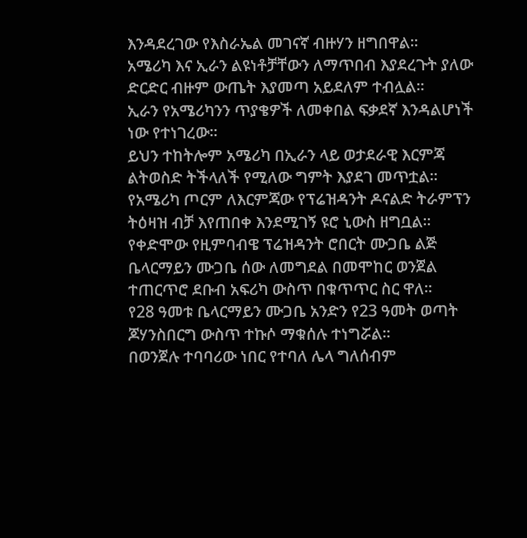እንዳደረገው የእስራኤል መገናኛ ብዙሃን ዘግበዋል።
አሜሪካ እና ኢራን ልዩነቶቻቸውን ለማጥበብ እያደረጉት ያለው ድርድር ብዙም ውጤት እያመጣ አይደለም ተብሏል።
ኢራን የአሜሪካንን ጥያቄዎች ለመቀበል ፍቃደኛ እንዳልሆነች ነው የተነገረው።
ይህን ተከትሎም አሜሪካ በኢራን ላይ ወታደራዊ እርምጃ ልትወስድ ትችላለች የሚለው ግምት እያደገ መጥቷል።
የአሜሪካ ጦርም ለእርምጃው የፕሬዝዳንት ዶናልድ ትራምፕን ትዕዛዝ ብቻ እየጠበቀ እንደሚገኝ ዩሮ ኒውስ ዘግቧል።
የቀድሞው የዚምባብዌ ፕሬዝዳንት ሮበርት ሙጋቤ ልጅ ቤላርማይን ሙጋቤ ሰው ለመግደል በመሞከር ወንጀል ተጠርጥሮ ደቡብ አፍሪካ ውስጥ በቁጥጥር ስር ዋለ።
የ28 ዓመቱ ቤላርማይን ሙጋቤ አንድን የ23 ዓመት ወጣት ጆሃንስበርግ ውስጥ ተኩሶ ማቁሰሉ ተነግሯል።
በወንጀሉ ተባባሪው ነበር የተባለ ሌላ ግለሰብም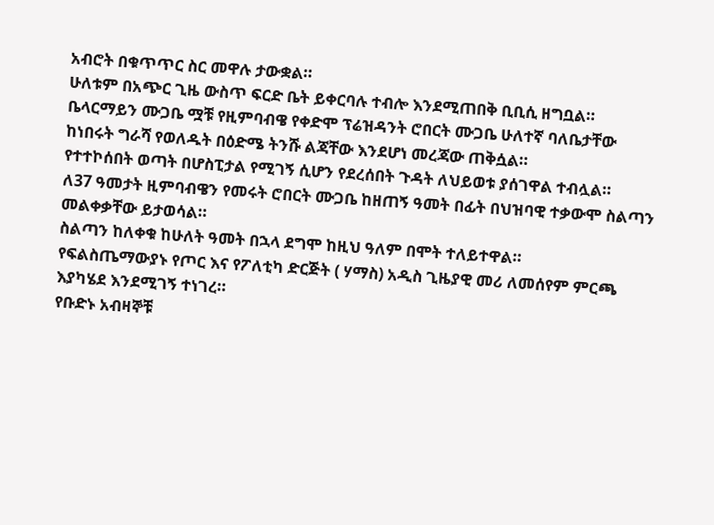አብሮት በቁጥጥር ስር መዋሉ ታውቋል።
ሁለቱም በአጭር ጊዜ ውስጥ ፍርድ ቤት ይቀርባሉ ተብሎ እንደሚጠበቅ ቢቢሲ ዘግቧል።
ቤላርማይን ሙጋቤ ሟቹ የዚምባብዌ የቀድሞ ፕሬዝዳንት ሮበርት ሙጋቤ ሁለተኛ ባለቤታቸው ከነበሩት ግራሻ የወለዱት በዕድሜ ትንሹ ልጃቸው እንደሆነ መረጃው ጠቅሷል።
የተተኮሰበት ወጣት በሆስፒታል የሚገኝ ሲሆን የደረሰበት ጉዳት ለህይወቱ ያሰገዋል ተብሏል።
ለ37 ዓመታት ዚምባብዌን የመሩት ሮበርት ሙጋቤ ከዘጠኝ ዓመት በፊት በህዝባዊ ተቃውሞ ስልጣን መልቀቃቸው ይታወሳል።
ስልጣን ከለቀቁ ከሁለት ዓመት በኋላ ደግሞ ከዚህ ዓለም በሞት ተለይተዋል።
የፍልስጤማውያኑ የጦር እና የፖለቲካ ድርጅት ( ሃማስ) አዲስ ጊዜያዊ መሪ ለመሰየም ምርጫ እያካሄደ እንደሚገኝ ተነገረ።
የቡድኑ አብዛኞቹ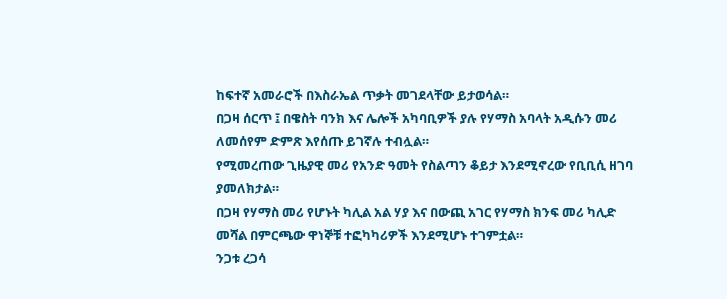ከፍተኛ አመራሮች በእስራኤል ጥቃት መገደላቸው ይታወሳል።
በጋዛ ሰርጥ ፤ በዌስት ባንክ እና ሌሎች አካባቢዎች ያሉ የሃማስ አባላት አዲሱን መሪ ለመሰየም ድምጽ እየሰጡ ይገኛሉ ተብሏል።
የሚመረጠው ጊዜያዊ መሪ የአንድ ዓመት የስልጣን ቆይታ እንደሚኖረው የቢቢሲ ዘገባ ያመለክታል።
በጋዛ የሃማስ መሪ የሆኑት ካሊል አል ሃያ እና በውጪ አገር የሃማስ ክንፍ መሪ ካሊድ መሻል በምርጫው ዋነኞቹ ተፎካካሪዎች እንደሚሆኑ ተገምቷል።
ንጋቱ ረጋሳ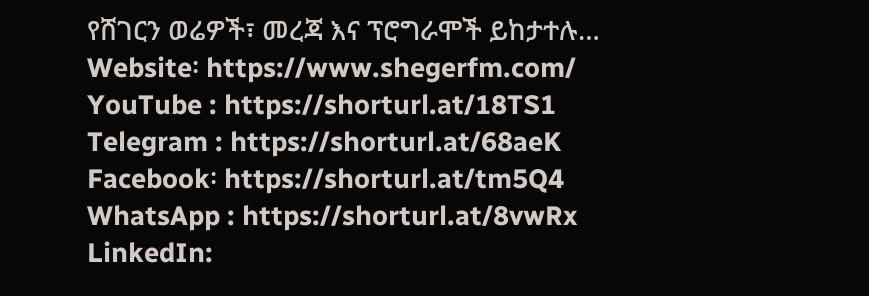የሸገርን ወሬዎች፣ መረጃ እና ፕሮግራሞች ይከታተሉ…
Website፡ https://www.shegerfm.com/
YouTube : https://shorturl.at/18TS1
Telegram : https://shorturl.at/68aeK
Facebook፡ https://shorturl.at/tm5Q4
WhatsApp : https://shorturl.at/8vwRx
LinkedIn: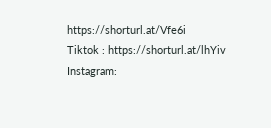https://shorturl.at/Vfe6i
Tiktok : https://shorturl.at/lhYiv
Instagram: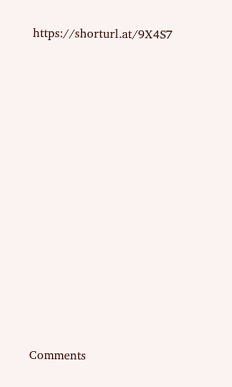https://shorturl.at/9X4S7












Comments